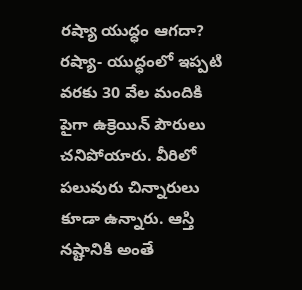రష్యా యుద్ధం ఆగదా?
రష్యా- యుద్ధంలో ఇప్పటి వరకు 30 వేల మందికి పైగా ఉక్రెయిన్ పౌరులు చనిపోయారు. వీరిలో పలువురు చిన్నారులు కూడా ఉన్నారు. ఆస్తి నష్టానికి అంతే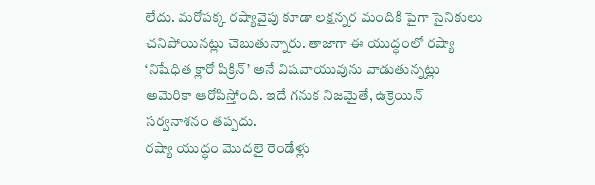లేదు. మరోపక్క రష్యావైపు కూడా లక్షన్నర మందికి పైగా సైనికులు చనిపోయినట్లు చెబుతున్నారు. తాజాగా ఈ యుద్ధంలో రష్యా ‘నిషేధిత క్లారో పిక్రిన్’ అనే విషవాయువును వాడుతున్నట్లు అమెరికా ఆరోపిస్తోంది. ఇదే గనుక నిజమైతే, ఉక్రెయిన్ సర్వనాశనం తప్పదు.
రష్యా యుద్ధం మొదలై రెండేళ్లు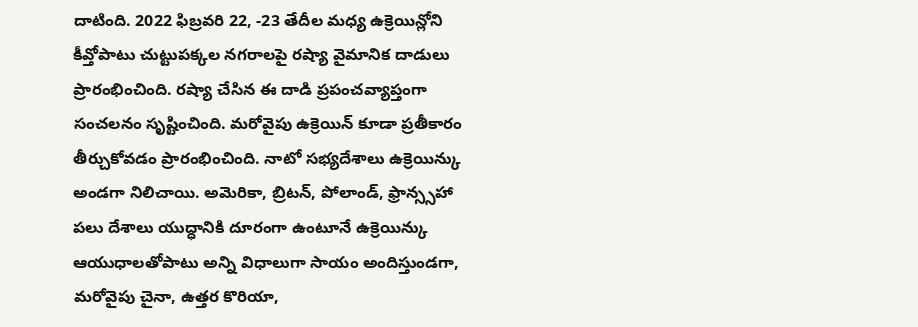దాటింది. 2022 ఫిబ్రవరి 22, -23 తేదీల మధ్య ఉక్రెయిన్లోని కీవ్తోపాటు చుట్టుపక్కల నగరాలపై రష్యా వైమానిక దాడులు ప్రారంభించింది. రష్యా చేసిన ఈ దాడి ప్రపంచవ్యాప్తంగా సంచలనం సృష్టించింది. మరోవైపు ఉక్రెయిన్ కూడా ప్రతీకారం తీర్చుకోవడం ప్రారంభించింది. నాటో సభ్యదేశాలు ఉక్రెయిన్కు అండగా నిలిచాయి. అమెరికా, బ్రిటన్, పోలాండ్, ఫ్రాన్స్సహా పలు దేశాలు యుద్ధానికి దూరంగా ఉంటూనే ఉక్రెయిన్కు ఆయుధాలతోపాటు అన్ని విధాలుగా సాయం అందిస్తుండగా, మరోవైపు చైనా, ఉత్తర కొరియా,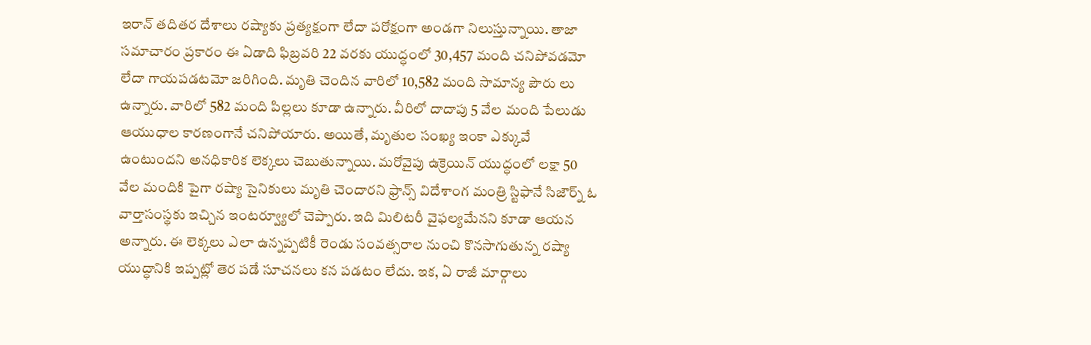ఇరాన్ తదితర దేశాలు రష్యాకు ప్రత్యక్షంగా లేదా పరోక్షంగా అండగా నిలుస్తున్నాయి. తాజా సమాచారం ప్రకారం ఈ ఏడాది ఫిబ్రవరి 22 వరకు యుద్ధంలో 30,457 మంది చనిపోవడమో లేదా గాయపడటమో జరిగింది. మృతి చెందిన వారిలో 10,582 మంది సామాన్య పౌరు లు ఉన్నారు. వారిలో 582 మంది పిల్లలు కూడా ఉన్నారు. వీరిలో దాదాపు 5 వేల మంది పేలుడు ఆయుధాల కారణంగానే చనిపోయారు. అయితే, మృతుల సంఖ్య ఇంకా ఎక్కువే ఉంటుందని అనధికారిక లెక్కలు చెబుతున్నాయి. మరోవైపు ఉక్రెయిన్ యుద్ధంలో లక్షా 50 వేల మందికి పైగా రష్యా సైనికులు మృతి చెందారని ఫ్రాన్స్ విదేశాంగ మంత్రి స్టిఫానే సిజౌర్న్ ఓ వార్తాసంస్థకు ఇచ్చిన ఇంటర్వ్యూలో చెప్పారు. ఇది మిలిటరీ వైఫల్యమేనని కూడా ఆయన అన్నారు. ఈ లెక్కలు ఎలా ఉన్నప్పటికీ రెండు సంవత్సరాల నుంచి కొనసాగుతున్న రష్యా యుద్ధానికి ఇప్పట్లో తెర పడే సూచనలు కన పడటం లేదు. ఇక, ఏ రాజీ మార్గాలు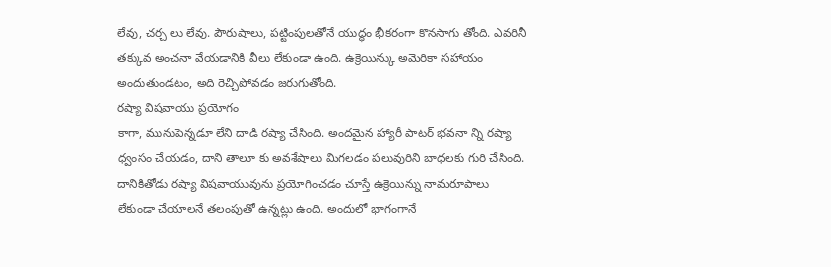లేవు, చర్చ లు లేవు. పౌరుషాలు, పట్టింపులతోనే యుద్ధం భీకరంగా కొనసాగు తోంది. ఎవరినీ తక్కువ అంచనా వేయడానికి వీలు లేకుండా ఉంది. ఉక్రెయిన్కు అమెరికా సహాయం అందుతుండటం, అది రెచ్చిపోవడం జరుగుతోంది.
రష్యా విషవాయు ప్రయోగం
కాగా, మునుపెన్నడూ లేని దాడి రష్యా చేసింది. అందమైన హ్యారీ పాటర్ భవనా న్ని రష్యా ధ్వంసం చేయడం, దాని తాలూ కు అవశేషాలు మిగలడం పలువురిని బాధలకు గురి చేసింది. దానికితోడు రష్యా విషవాయువును ప్రయోగించడం చూస్తే ఉక్రెయిన్ను నామరూపాలు లేకుండా చేయాలనే తలంపుతో ఉన్నట్లు ఉంది. అందులో భాగంగానే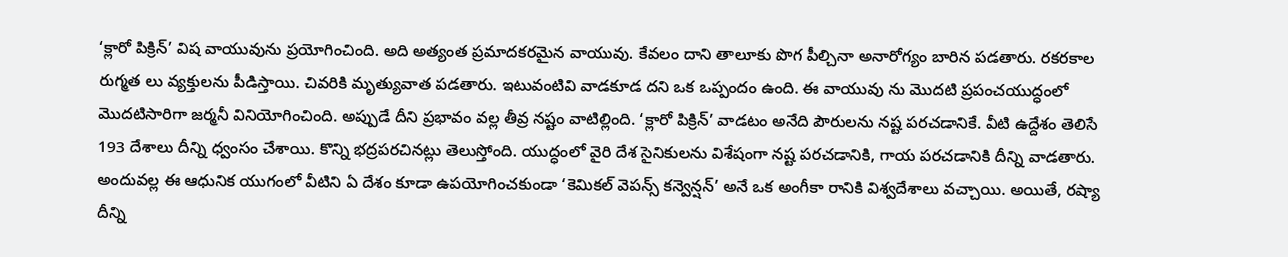‘క్లారో పిక్రిన్’ విష వాయువును ప్రయోగించింది. అది అత్యంత ప్రమాదకరమైన వాయువు. కేవలం దాని తాలూకు పొగ పీల్చినా అనారోగ్యం బారిన పడతారు. రకరకాల రుగ్మత లు వ్యక్తులను పీడిస్తాయి. చివరికి మృత్యువాత పడతారు. ఇటువంటివి వాడకూడ దని ఒక ఒప్పందం ఉంది. ఈ వాయువు ను మొదటి ప్రపంచయుద్ధంలో మొదటిసారిగా జర్మనీ వినియోగించింది. అప్పుడే దీని ప్రభావం వల్ల తీవ్ర నష్టం వాటిల్లింది. ‘క్లారో పిక్రిన్’ వాడటం అనేది పౌరులను నష్ట పరచడానికే. వీటి ఉద్దేశం తెలిసే 193 దేశాలు దీన్ని ధ్వంసం చేశాయి. కొన్ని భద్రపరచినట్లు తెలుస్తోంది. యుద్ధంలో వైరి దేశ సైనికులను విశేషంగా నష్ట పరచడానికి, గాయ పరచడానికి దీన్ని వాడతారు. అందువల్ల ఈ ఆధునిక యుగంలో వీటిని ఏ దేశం కూడా ఉపయోగించకుండా ‘కెమికల్ వెపన్స్ కన్వెన్షన్’ అనే ఒక అంగీకా రానికి విశ్వదేశాలు వచ్చాయి. అయితే, రష్యా దీన్ని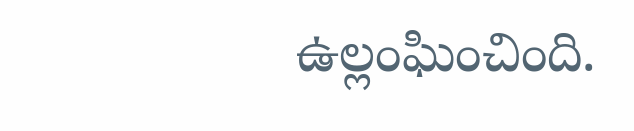ఉల్లంఘించింది.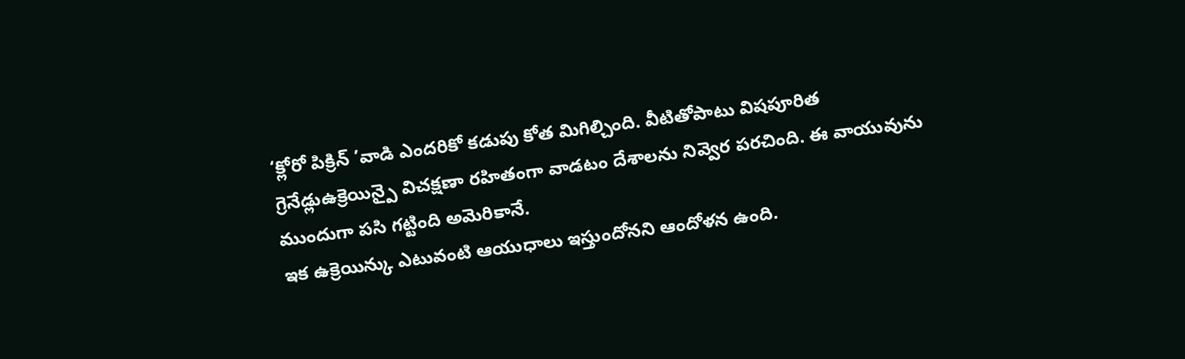‘క్లోరో పిక్రిన్ ’వాడి ఎందరికో కడుపు కోత మిగిల్చింది. వీటితోపాటు విషపూరిత గ్రెనేడ్లుఉక్రెయిన్పై విచక్షణా రహితంగా వాడటం దేశాలను నివ్వెర పరచింది. ఈ వాయువును ముందుగా పసి గట్టింది అమెరికానే.
ఇక ఉక్రెయిన్కు ఎటువంటి ఆయుధాలు ఇస్తుందోనని ఆందోళన ఉంది.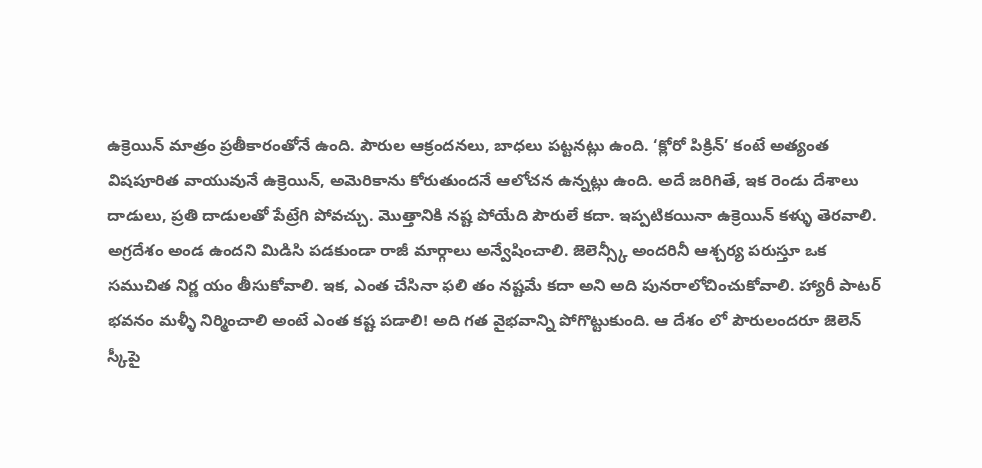ఉక్రెయిన్ మాత్రం ప్రతీకారంతోనే ఉంది. పౌరుల ఆక్రందనలు, బాధలు పట్టనట్లు ఉంది. ‘క్లోరో పిక్రిన్’ కంటే అత్యంత విషపూరిత వాయువునే ఉక్రెయిన్, అమెరికాను కోరుతుందనే ఆలోచన ఉన్నట్లు ఉంది. అదే జరిగితే, ఇక రెండు దేశాలు దాడులు, ప్రతి దాడులతో పేట్రేగి పోవచ్చు. మొత్తానికి నష్ట పోయేది పౌరులే కదా. ఇప్పటికయినా ఉక్రెయిన్ కళ్ళు తెరవాలి. అగ్రదేశం అండ ఉందని మిడిసి పడకుండా రాజీ మార్గాలు అన్వేషించాలి. జెలెన్స్కీ అందరినీ ఆశ్చర్య పరుస్తూ ఒక సముచిత నిర్ణ యం తీసుకోవాలి. ఇక, ఎంత చేసినా ఫలి తం నష్టమే కదా అని అది పునరాలోచించుకోవాలి. హ్యారీ పాటర్ భవనం మళ్ళీ నిర్మించాలి అంటే ఎంత కష్ట పడాలి! అది గత వైభవాన్ని పోగొట్టుకుంది. ఆ దేశం లో పౌరులందరూ జెలెన్ స్కీపై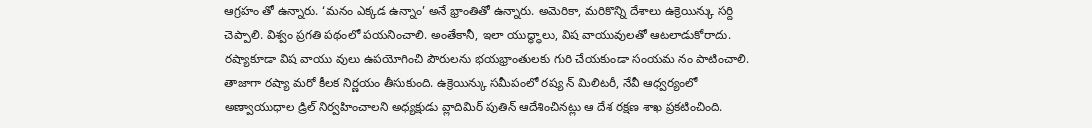ఆగ్రహం తో ఉన్నారు. ‘మనం ఎక్కడ ఉన్నాం’ అనే భ్రాంతితో ఉన్నారు. అమెరికా, మరికొన్ని దేశాలు ఉక్రెయిన్కు సర్ది చెప్పాలి. విశ్వం ప్రగతి పథంలో పయనించాలి. అంతేకానీ, ఇలా యుద్ధ్ధాలు, విష వాయువులతో ఆటలాడుకోరాదు. రష్యాకూడా విష వాయు వులు ఉపయోగించి పౌరులను భయభ్రాంతులకు గురి చేయకుండా సంయమ నం పాటించాలి.
తాజాగా రష్యా మరో కీలక నిర్ణయం తీసుకుంది. ఉక్రెయిన్కు సమీపంలో రష్య న్ మిలిటరీ, నేవీ ఆధ్వర్యంలో అణ్వాయుధాల డ్రిల్ నిర్వహించాలని అధ్యక్షుడు వ్లాదిమిర్ పుతిన్ ఆదేశించినట్లు ఆ దేశ రక్షణ శాఖ ప్రకటించింది.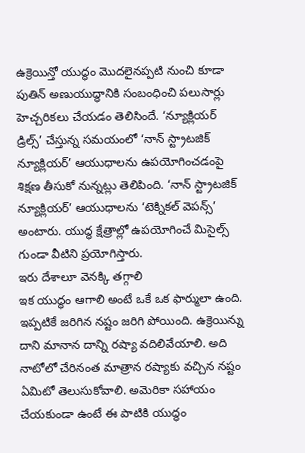ఉక్రెయిన్తో యుద్ధం మొదలైనప్పటి నుంచి కూడా పుతిన్ అణుయుద్ధానికి సంబంధించి పలుసార్లు హెచ్చరికలు చేయడం తెలిసిందే. ‘న్యూక్లియర్ డ్రిల్స్’ చేస్తున్న సమయంలో ‘నాన్ స్ట్రాటజిక్ న్యూక్లియర్’ ఆయుధాలను ఉపయోగించడంపై శిక్షణ తీసుకో నున్నట్లు తెలిపింది. ‘నాన్ స్ట్రాటజిక్ న్యూక్లియర్’ ఆయుధాలను ‘టెక్నికల్ వెపన్స్’ అంటారు. యుద్ధ క్షేత్రాల్లో ఉపయోగించే మిసైల్స్ గుండా వీటిని ప్రయోగిస్తారు.
ఇరు దేశాలూ వెనక్కి తగ్గాలి
ఇక యుద్ధం ఆగాలి అంటే ఒకే ఒక ఫార్ములా ఉంది. ఇప్పటికే జరిగిన నష్టం జరిగి పోయింది. ఉక్రెయిన్ను దాని మానాన దాన్ని రష్యా వదిలివేయాలి. అది నాటోలో చేరినంత మాత్రాన రష్యాకు వచ్చిన నష్టం ఏమిటో తెలుసుకోవాలి. అమెరికా సహాయం చేయకుండా ఉంటే ఈ పాటికి యుద్ధం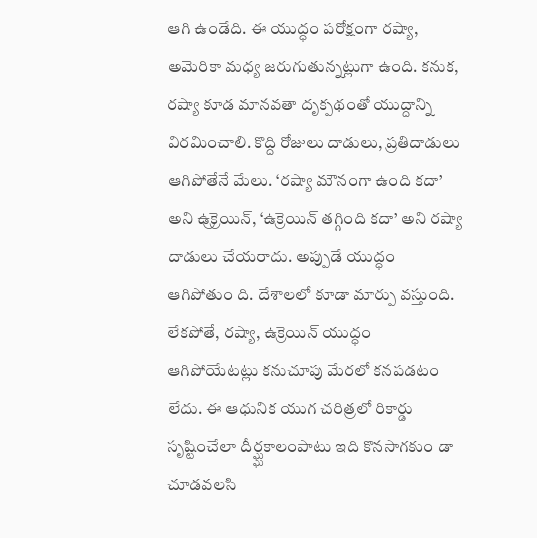ఆగి ఉండేది. ఈ యుద్ధం పరోక్షంగా రష్యా, అమెరికా మధ్య జరుగుతున్నట్లుగా ఉంది. కనుక, రష్యా కూడ మానవతా దృక్పథంతో యుద్దాన్ని విరమించాలి. కొద్ది రోజులు దాడులు, ప్రతిదాడులు ఆగిపోతేనే మేలు. ‘రష్యా మౌనంగా ఉంది కదా’ అని ఉ్రక్రెయిన్, ‘ఉక్రెయిన్ తగ్గింది కదా’ అని రష్యా దాడులు చేయరాదు. అప్పుడే యుద్ధం ఆగిపోతుం ది. దేశాలలో కూడా మార్పు వస్తుంది. లేకపోతే, రష్యా, ఉక్రెయిన్ యుద్ధం ఆగిపోయేటట్లు కనుచూపు మేరలో కనపడటం లేదు. ఈ ఆధునిక యుగ చరిత్రలో రికార్డు సృష్టించేలా దీర్ఘ్ఘకాలంపాటు ఇది కొనసాగకుం డా చూడవలసి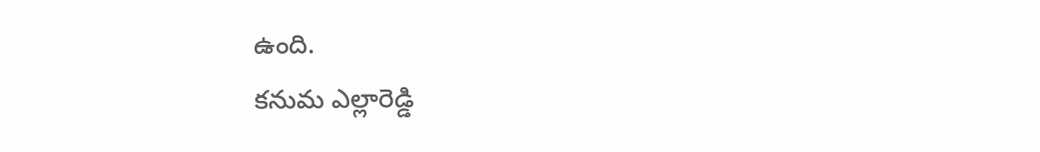ఉంది.
కనుమ ఎల్లారెడ్డి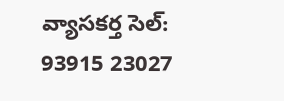వ్యాసకర్త సెల్: 93915 23027